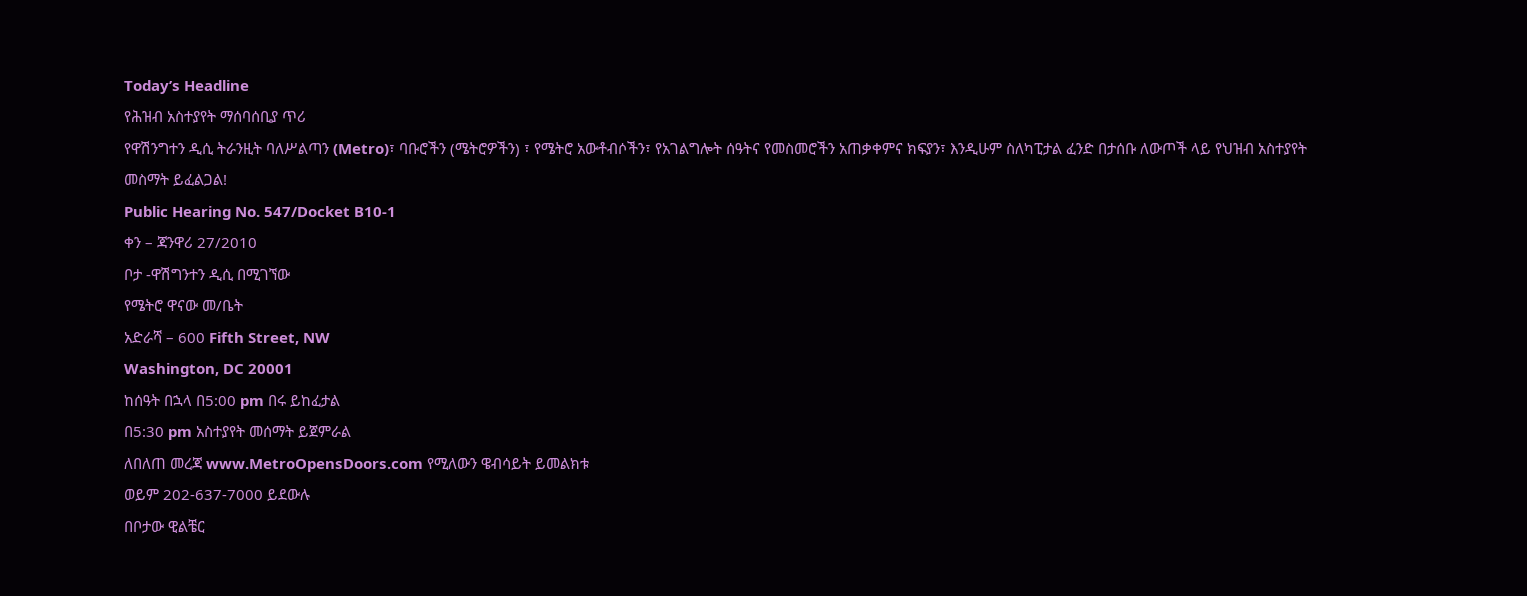Today’s Headline
የሕዝብ አስተያየት ማሰባሰቢያ ጥሪ
የዋሽንግተን ዲሲ ትራንዚት ባለሥልጣን (Metro)፣ ባቡሮችን (ሜትሮዎችን) ፣ የሜትሮ አውቶብሶችን፣ የአገልግሎት ሰዓትና የመስመሮችን አጠቃቀምና ክፍያን፣ እንዲሁም ስለካፒታል ፈንድ በታሰቡ ለውጦች ላይ የህዝብ አስተያየት መስማት ይፈልጋል!
Public Hearing No. 547/Docket B10-1
ቀን – ጃንዋሪ 27/2010
ቦታ -ዋሽግንተን ዲሲ በሚገኘው
የሜትሮ ዋናው መ/ቤት
አድራሻ – 600 Fifth Street, NW
Washington, DC 20001
ከሰዓት በኋላ በ5:00 pm በሩ ይከፈታል
በ5:30 pm አስተያየት መሰማት ይጀምራል
ለበለጠ መረጃ www.MetroOpensDoors.com የሚለውን ዌብሳይት ይመልክቱ
ወይም 202-637-7000 ይደውሉ
በቦታው ዊልቼር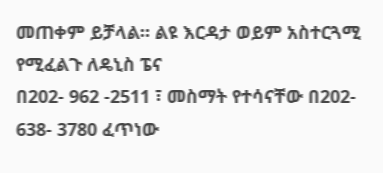መጠቀም ይቻላል። ልዩ እርዳታ ወይም አስተርጓሚ የሚፈልጉ ለዴኒስ ፔና
በ202- 962 -2511 ፣ መስማት የተሳናቸው በ202- 638- 3780 ፈጥነው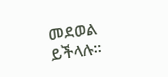መደወል ይችላሉ።